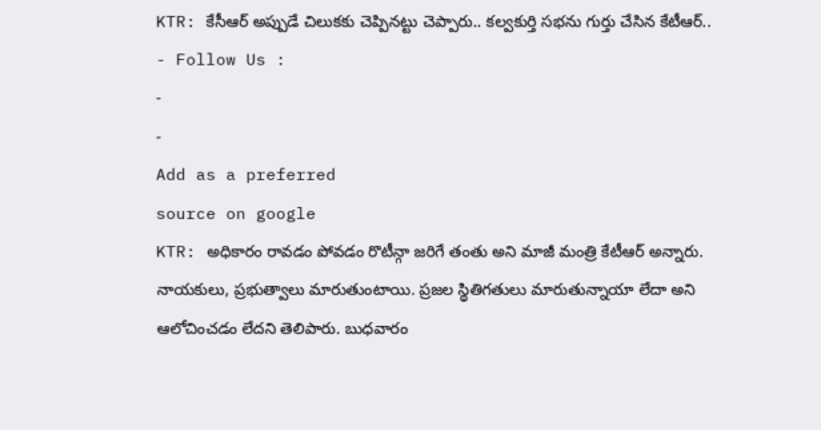KTR: కేసీఆర్ అప్పుడే చిలుకకు చెప్పినట్టు చెప్పారు.. కల్వకుర్తి సభను గుర్తు చేసిన కేటీఆర్..
- Follow Us :
-
-
Add as a preferred
source on google
KTR: అధికారం రావడం పోవడం రొటీన్గా జరిగే తంతు అని మాజీ మంత్రి కేటీఆర్ అన్నారు. నాయకులు, ప్రభుత్వాలు మారుతుంటాయి. ప్రజల స్థితిగతులు మారుతున్నాయా లేదా అని ఆలోచించడం లేదని తెలిపారు. బుధవారం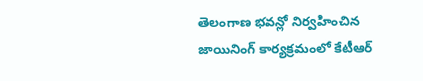తెలంగాణ భవన్లో నిర్వహించిన జాయినింగ్ కార్యక్రమంలో కేటీఆర్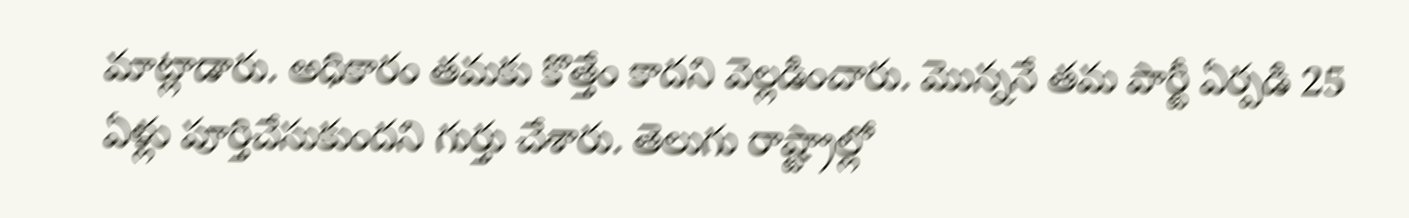మాట్లాడారు. అధికారం తమకు కొత్తేం కాదని వెల్లడించారు. మొన్ననే తమ పార్టీ ఏర్పడి 25 ఏళ్లు పూర్తిచేసుకుందని గుర్తు చేశారు. తెలుగు రాష్ట్రాల్లో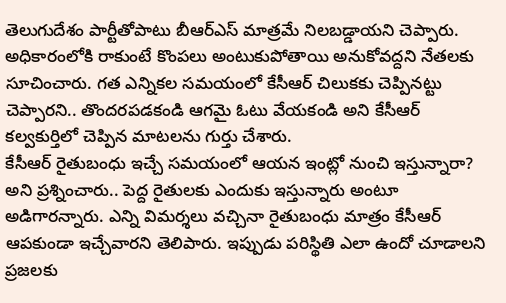తెలుగుదేశం పార్టీతోపాటు బీఆర్ఎస్ మాత్రమే నిలబడ్డాయని చెప్పారు. అధికారంలోకి రాకుంటే కొంపలు అంటుకుపోతాయి అనుకోవద్దని నేతలకు సూచించారు. గత ఎన్నికల సమయంలో కేసీఆర్ చిలుకకు చెప్పినట్టు చెప్పారని.. తొందరపడకండి ఆగమై ఓటు వేయకండి అని కేసీఆర్ కల్వకుర్తిలో చెప్పిన మాటలను గుర్తు చేశారు.
కేసీఆర్ రైతుబంధు ఇచ్చే సమయంలో ఆయన ఇంట్లో నుంచి ఇస్తున్నారా? అని ప్రశ్నించారు.. పెద్ద రైతులకు ఎందుకు ఇస్తున్నారు అంటూ అడిగారన్నారు. ఎన్ని విమర్శలు వచ్చినా రైతుబంధు మాత్రం కేసీఆర్ ఆపకుండా ఇచ్చేవారని తెలిపారు. ఇప్పుడు పరిస్థితి ఎలా ఉందో చూడాలని ప్రజలకు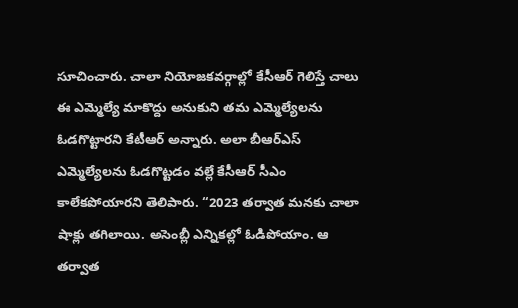సూచించారు. చాలా నియోజకవర్గాల్లో కేసీఆర్ గెలిస్తే చాలు ఈ ఎమ్మెల్యే మాకొద్దు అనుకుని తమ ఎమ్మెల్యేలను ఓడగొట్టారని కేటీఆర్ అన్నారు. అలా బీఆర్ఎస్ ఎమ్మెల్యేలను ఓడగొట్టడం వల్లే కేసీఆర్ సీఎం కాలేకపోయారని తెలిపారు. “2023 తర్వాత మనకు చాలా షాక్లు తగిలాయి. అసెంబ్లీ ఎన్నికల్లో ఓడిపోయాం. ఆ తర్వాత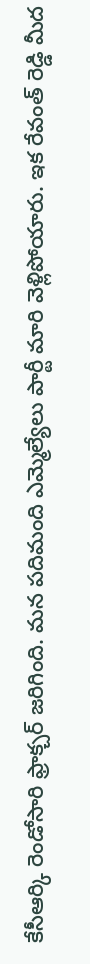కేసీఆర్కి రెండోసారి ఫ్రాక్చర్ జరిగింది. మన పదిమంది ఎమ్మెల్యేలు పార్టీ మారి వెళ్లిపోయారు. ఇక రేవంత్ రెడ్డి మీద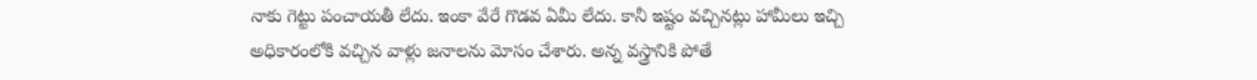నాకు గెట్టు పంచాయతీ లేదు. ఇంకా వేరే గొడవ ఏమీ లేదు. కానీ ఇష్టం వచ్చినట్లు హామీలు ఇచ్చి అధికారంలోకి వచ్చిన వాళ్లు జనాలను మోసం చేశారు. అన్న వస్త్రానికి పోతే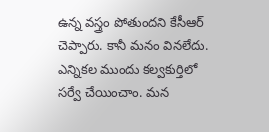ఉన్న వస్త్రం పోతుందని కేసీఆర్ చెప్పారు. కానీ మనం వినలేదు. ఎన్నికల ముందు కల్వకుర్తిలో సర్వే చేయించాం. మన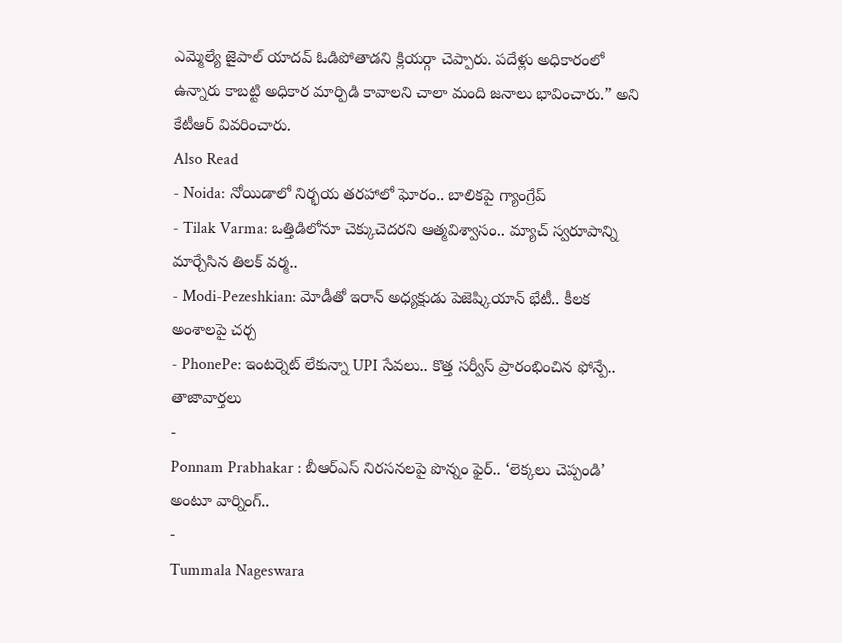ఎమ్మెల్యే జైపాల్ యాదవ్ ఓడిపోతాడని క్లియర్గా చెప్పారు. పదేళ్లు అధికారంలో ఉన్నారు కాబట్టి అధికార మార్పిడి కావాలని చాలా మంది జనాలు భావించారు.” అని కేటీఆర్ వివరించారు.
Also Read
- Noida: నోయిడాలో నిర్భయ తరహాలో ఘోరం.. బాలికపై గ్యాంగ్రేప్
- Tilak Varma: ఒత్తిడిలోనూ చెక్కుచెదరని ఆత్మవిశ్వాసం.. మ్యాచ్ స్వరూపాన్ని మార్చేసిన తిలక్ వర్మ..
- Modi-Pezeshkian: మోడీతో ఇరాన్ అధ్యక్షుడు పెజెష్కియాన్ భేటీ.. కీలక అంశాలపై చర్చ
- PhonePe: ఇంటర్నెట్ లేకున్నా UPI సేవలు.. కొత్త సర్వీస్ ప్రారంభించిన ఫోన్పే..
తాజావార్తలు
-
Ponnam Prabhakar : బీఆర్ఎస్ నిరసనలపై పొన్నం ఫైర్.. ‘లెక్కలు చెప్పండి’ అంటూ వార్నింగ్..
-
Tummala Nageswara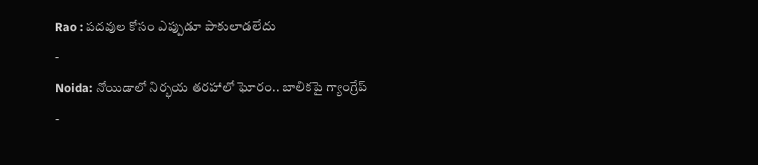Rao : పదవుల కోసం ఎప్పుడూ పాకులాడలేదు
-
Noida: నోయిడాలో నిర్భయ తరహాలో ఘోరం.. బాలికపై గ్యాంగ్రేప్
-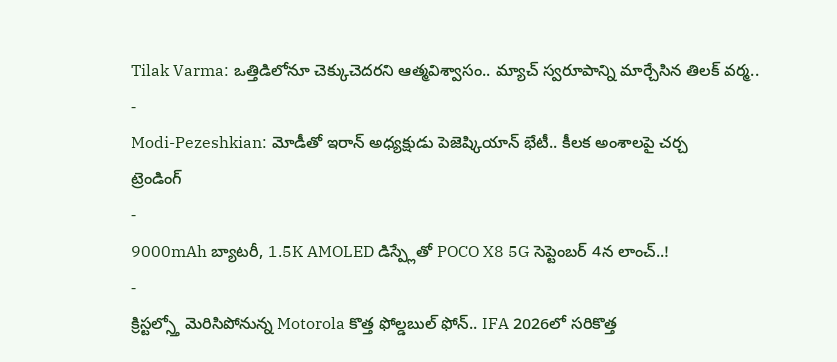Tilak Varma: ఒత్తిడిలోనూ చెక్కుచెదరని ఆత్మవిశ్వాసం.. మ్యాచ్ స్వరూపాన్ని మార్చేసిన తిలక్ వర్మ..
-
Modi-Pezeshkian: మోడీతో ఇరాన్ అధ్యక్షుడు పెజెష్కియాన్ భేటీ.. కీలక అంశాలపై చర్చ
ట్రెండింగ్
-
9000mAh బ్యాటరీ, 1.5K AMOLED డిస్ప్లేతో POCO X8 5G సెప్టెంబర్ 4న లాంచ్..!
-
క్రిస్టల్స్తో మెరిసిపోనున్న Motorola కొత్త ఫోల్డబుల్ ఫోన్.. IFA 2026లో సరికొత్త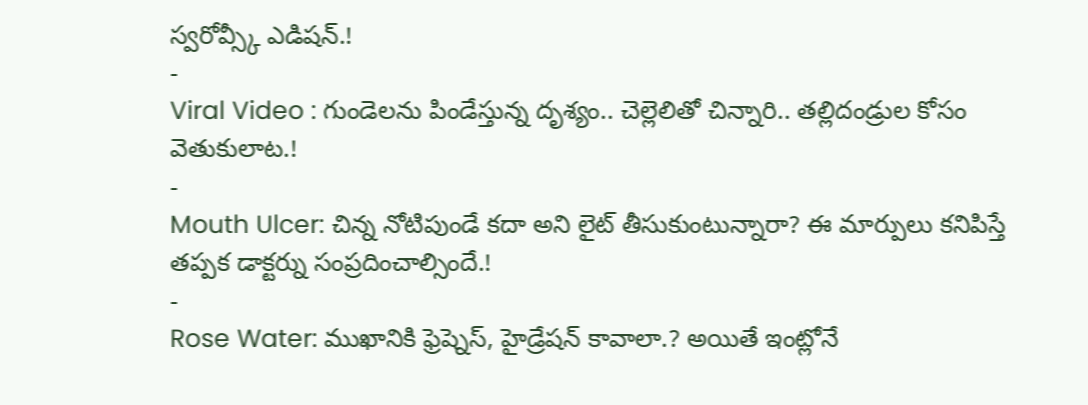స్వరోవ్స్కీ ఎడిషన్.!
-
Viral Video : గుండెలను పిండేస్తున్న దృశ్యం.. చెల్లెలితో చిన్నారి.. తల్లిదండ్రుల కోసం వెతుకులాట.!
-
Mouth Ulcer: చిన్న నోటిపుండే కదా అని లైట్ తీసుకుంటున్నారా? ఈ మార్పులు కనిపిస్తే తప్పక డాక్టర్ను సంప్రదించాల్సిందే.!
-
Rose Water: ముఖానికి ఫ్రెష్నెస్, హైడ్రేషన్ కావాలా.? అయితే ఇంట్లోనే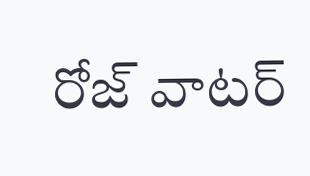రోజ్ వాటర్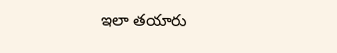ఇలా తయారు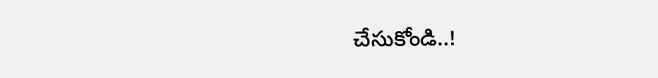చేసుకోండి..!